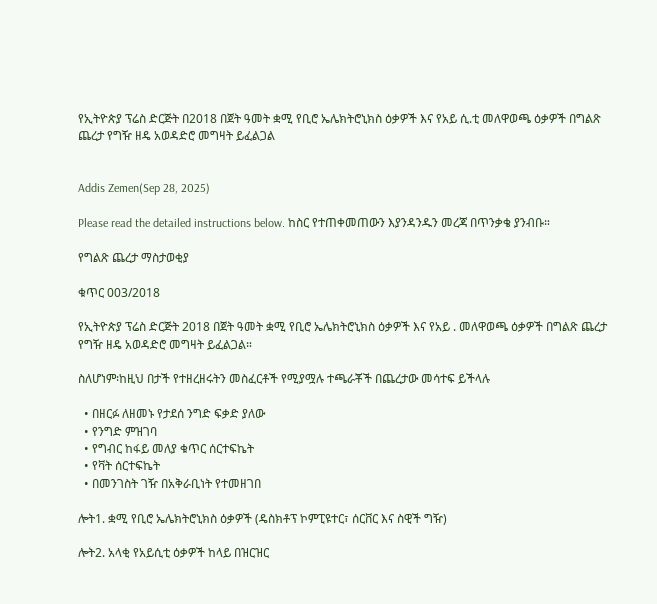የኢትዮጵያ ፕሬስ ድርጅት በ2018 በጀት ዓመት ቋሚ የቢሮ ኤሌክትሮኒክስ ዕቃዎች እና የአይ ሲ.ቲ መለዋወጫ ዕቃዎች በግልጽ ጨረታ የግዥ ዘዴ አወዳድሮ መግዛት ይፈልጋል


Addis Zemen(Sep 28, 2025)

Please read the detailed instructions below. ከስር የተጠቀመጠውን እያንዳንዱን መረጃ በጥንቃቄ ያንብቡ።

የግልጽ ጨረታ ማስታወቂያ

ቁጥር 003/2018

የኢትዮጵያ ፕሬስ ድርጅት 2018 በጀት ዓመት ቋሚ የቢሮ ኤሌክትሮኒክስ ዕቃዎች እና የአይ . መለዋወጫ ዕቃዎች በግልጽ ጨረታ የግዥ ዘዴ አወዳድሮ መግዛት ይፈልጋል።

ስለሆነም፡ከዚህ በታች የተዘረዘሩትን መስፈርቶች የሚያሟሉ ተጫራቾች በጨረታው መሳተፍ ይችላሉ

  • በዘርፉ ለዘመኑ የታደሰ ንግድ ፍቃድ ያለው
  • የንግድ ምዝገባ
  • የግብር ከፋይ መለያ ቁጥር ሰርተፍኬት
  • የቫት ሰርተፍኬት
  • በመንገስት ገዥ በአቅራቢነት የተመዘገበ

ሎት1. ቋሚ የቢሮ ኤሌክትሮኒክስ ዕቃዎች (ዴስክቶፕ ኮምፒዩተር፣ ሰርቨር እና ስዊች ግዥ)

ሎት2. አላቂ የአይሲቲ ዕቃዎች ከላይ በዝርዝር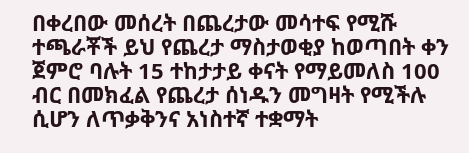በቀረበው መሰረት በጨረታው መሳተፍ የሚሹ ተጫራቾች ይህ የጨረታ ማስታወቂያ ከወጣበት ቀን ጀምሮ ባሉት 15 ተከታታይ ቀናት የማይመለስ 100 ብር በመክፈል የጨረታ ሰነዱን መግዛት የሚችሉ ሲሆን ለጥቃቅንና አነስተኛ ተቋማት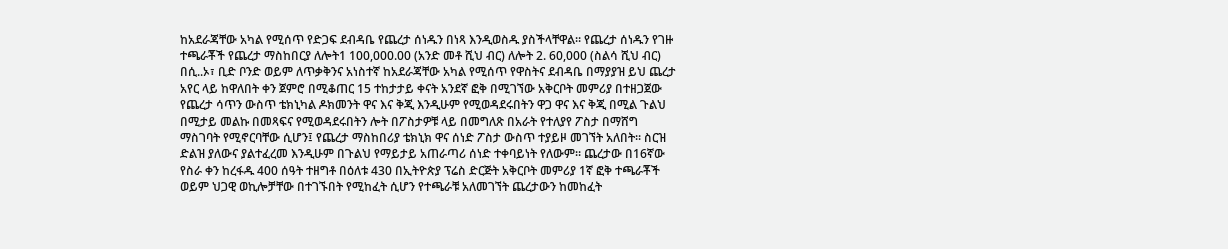ከአደራጃቸው አካል የሚሰጥ የድጋፍ ደብዳቤ የጨረታ ሰነዱን በነጻ እንዲወስዱ ያስችላቸዋል። የጨረታ ሰነዱን የገዙ ተጫራቾች የጨረታ ማስከበርያ ለሎት1 100,000.00 (አንድ መቶ ሺህ ብር) ለሎት 2. 60,000 (ስልሳ ሺህ ብር) በሲ..ኦ፣ ቢድ ቦንድ ወይም ለጥቃቅንና አነስተኛ ከአደራጃቸው አካል የሚሰጥ የዋስትና ደብዳቤ በማያያዝ ይህ ጨረታ አየር ላይ ከዋለበት ቀን ጀምሮ በሚቆጠር 15 ተከታታይ ቀናት አንደኛ ፎቅ በሚገኘው አቅርቦት መምሪያ በተዘጋጀው የጨረታ ሳጥን ውስጥ ቴክኒካል ዶክመንት ዋና እና ቅጂ እንዲሁም የሚወዳደሩበትን ዋጋ ዋና እና ቅጂ በሚል ጉልህ  በሚታይ መልኩ በመጻፍና የሚወዳደሩበትን ሎት በፖስታዎቹ ላይ በመግለጽ በአራት የተለያየ ፖስታ በማሸግ ማስገባት የሚኖርባቸው ሲሆን፤ የጨረታ ማስከበሪያ ቴክኒክ ዋና ሰነድ ፖስታ ውስጥ ተያይዞ መገኘት አለበት። ስርዝ ድልዝ ያለውና ያልተፈረመ እንዲሁም በጉልህ የማይታይ አጠራጣሪ ሰነድ ተቀባይነት የለውም። ጨረታው በ16ኛው የስራ ቀን ከረፋዱ 400 ሰዓት ተዘግቶ በዕለቱ 430 በኢትዮጵያ ፕሬስ ድርጅት አቅርቦት መምሪያ 1ኛ ፎቅ ተጫራቾች ወይም ህጋዊ ወኪሎቻቸው በተገኙበት የሚከፈት ሲሆን የተጫራቹ አለመገኘት ጨረታውን ከመከፈት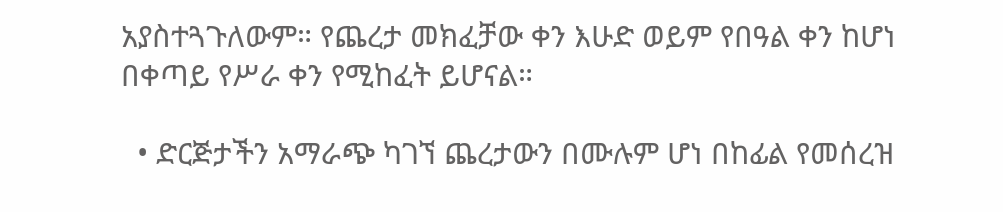አያስተጓጉለውም። የጨረታ መክፈቻው ቀን እሁድ ወይም የበዓል ቀን ከሆነ በቀጣይ የሥራ ቀን የሚከፈት ይሆናል።

  • ድርጅታችን አማራጭ ካገኘ ጨረታውን በሙሉም ሆነ በከፊል የመሰረዝ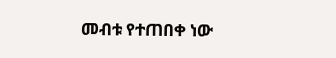መብቱ የተጠበቀ ነው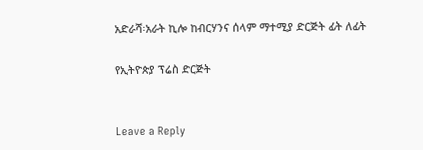አድራሻ፡አራት ኪሎ ከብርሃንና ሰላም ማተሚያ ድርጅት ፊት ለፊት

የኢትዮጵያ ፕሬስ ድርጅት


Leave a Reply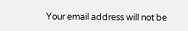Your email address will not be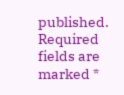published. Required fields are marked *